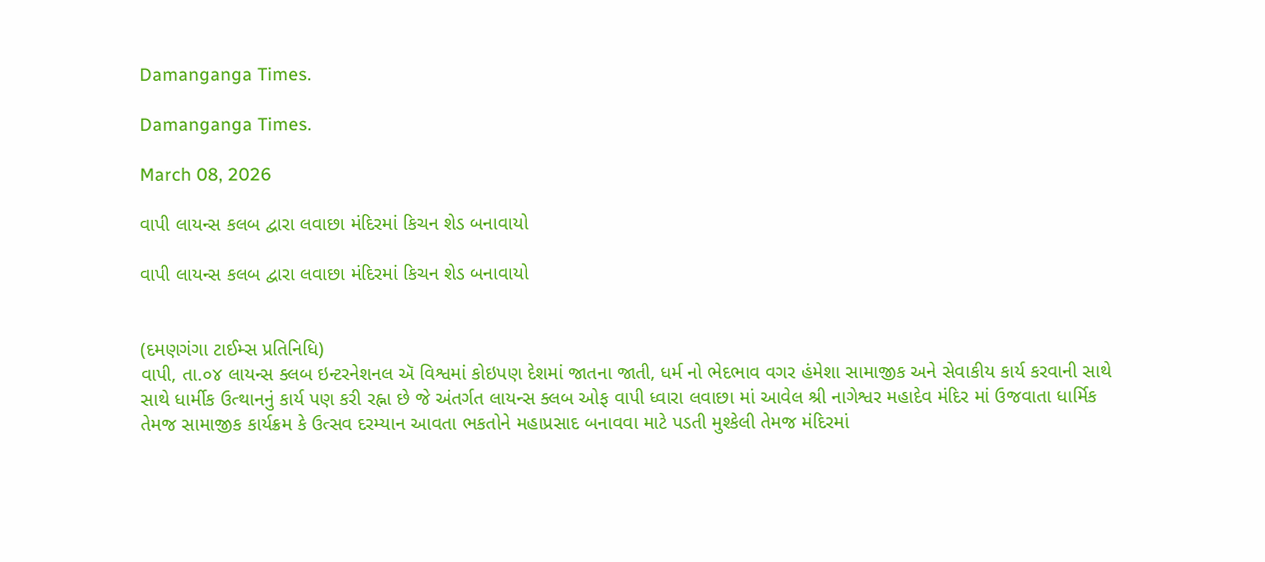Damanganga Times.

Damanganga Times.

March 08, 2026

વાપી લાયન્સ કલબ દ્વારા લવાછા મંદિરમાં કિચન શેડ બનાવાયો

વાપી લાયન્સ કલબ દ્વારા લવાછા મંદિરમાં કિચન શેડ બનાવાયો


(દમણગંગા ટાઈમ્સ પ્રતિનિધિ)
વાપી, તા.૦૪ લાયન્સ ક્લબ ઇન્ટરનેશનલ ઍ વિશ્વમાં કોઇપણ દેશમાં જાતના જાતી, ધર્મ નો ભેદભાવ વગર હંમેશા સામાજીક અને સેવાકીય કાર્ય કરવાની સાથે સાથે ધાર્મીક ઉત્થાનનું કાર્ય પણ કરી રહ્ના છે જે અંતર્ગત લાયન્સ ક્લબ ઓફ વાપી ધ્વારા લવાછા માં આવેલ શ્રી નાગેશ્વર મહાદેવ મંદિર માં ઉજવાતા ધાર્મિક તેમજ સામાજીક કાર્યક્રમ કે ઉત્સવ દરમ્યાન આવતા ભકતોને મહાપ્રસાદ બનાવવા માટે પડતી મુશ્કેલી તેમજ મંદિરમાં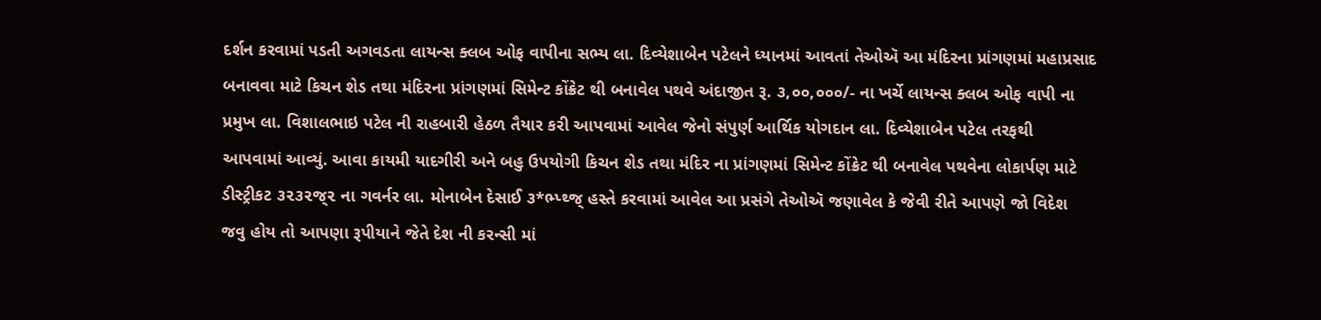દર્શન કરવામાં પડતી અગવડતા લાયન્સ ક્લબ ઓફ વાપીના સભ્ય લા. દિવ્યેશાબેન પટેલને ધ્યાનમાં આવતાં તેઓઍ આ મંદિરના પ્રાંગણમાં મહાપ્રસાદ બનાવવા માટે કિચન શેડ તથા મંદિરના પ્રાંગણમાં સિમેન્ટ કોંક્રેટ થી બનાવેલ પથવે અંદાજીત રૂ. ૩,૦૦,૦૦૦/- ના ખર્ચે લાયન્સ ક્લબ ઓફ વાપી ના પ્રમુખ લા. વિશાલભાઇ પટેલ ની રાહબારી હેઠળ તૈયાર કરી આપવામાં આવેલ જેનો સંપુર્ણ આર્થિક યોગદાન લા. દિવ્યેશાબેન પટેલ તરફથી આપવામાં આવ્યું. આવા કાયમી યાદગીરી અને બહુ ઉપયોગી કિચન શેડ તથા મંદિર ના પ્રાંગણમાં સિમેન્ટ કોંક્રેટ થી બનાવેલ પથવેના લોકાર્પણ માટે ડીસ્ટ્રીકટ ૩૨૩૨જ્૨ ના ગવર્નર લા. મોનાબેન દેસાઈ ૩*ભ્પ્થ્જ્ હસ્તે કરવામાં આવેલ આ પ્રસંગે તેઓઍ જણાવેલ કે જેવી રીતે આપણે જો વિદેશ જવુ હોય તો આપણા રૂપીયાને જેતે દેશ ની કરન્સી માં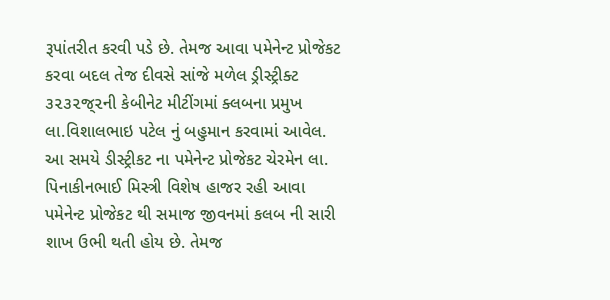રૂપાંતરીત કરવી પડે છે. તેમજ આવા પમેનેન્ટ પ્રોજેકટ કરવા બદલ તેજ દીવસે સાંજે મળેલ ડ્રીસ્ટ્રીક્ટ ૩૨૩૨જ્૨ની કેબીનેટ મીટીંગમાં ક્લબના પ્રમુખ લા.વિશાલભાઇ પટેલ નું બહુમાન કરવામાં આવેલ. આ સમયે ડીસ્ટ્રીકટ ના પમેનેન્ટ પ્રોજેકટ ચેરમેન લા. પિનાકીનભાઈ મિસ્ત્રી વિશેષ હાજર રહી આવા પમેનેન્ટ પ્રોજેકટ થી સમાજ જીવનમાં કલબ ની સારી શાખ ઉભી થતી હોય છે. તેમજ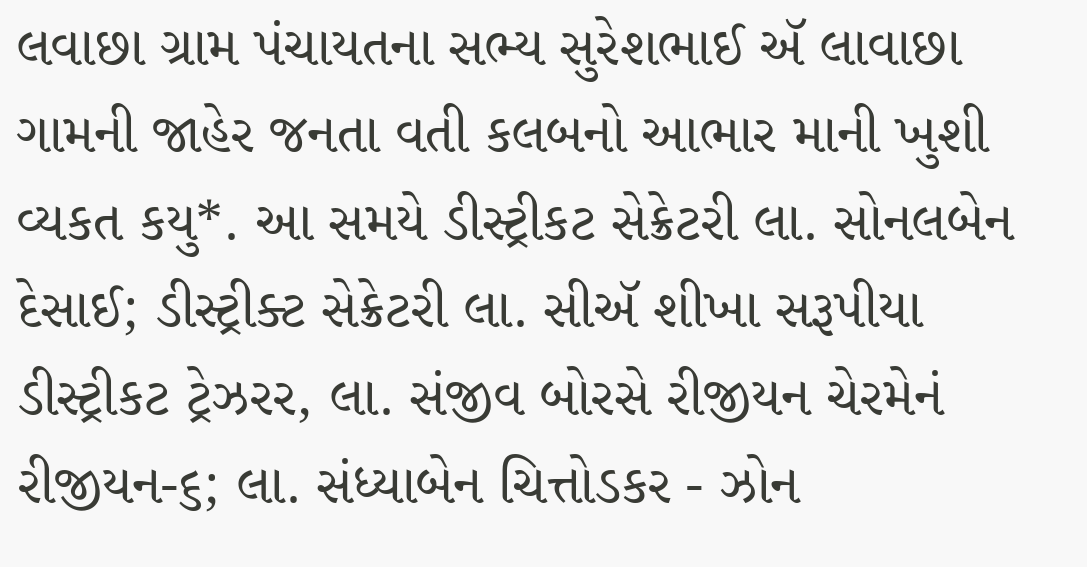લવાછા ગ્રામ પંચાયતના સભ્ય સુરેશભાઈ ઍ લાવાછા ગામની જાહેર જનતા વતી કલબનો આભાર માની ખુશી વ્યકત કયુ*. આ સમયે ડીસ્ટ્રીકટ સેક્રેટરી લા. સોનલબેન દેસાઈ; ડીસ્ટ્રીક્ટ સેક્રેટરી લા. સીઍ શીખા સરૂપીયા ડીસ્ટ્રીકટ ટ્રેઝરર, લા. સંજીવ બોરસે રીજીયન ચેરમેનં રીજીયન-૬; લા. સંધ્યાબેન ચિત્તોડકર - ઝોન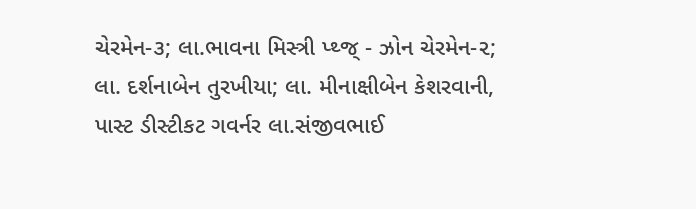ચેરમેન-૩; લા.ભાવના મિસ્ત્રી પ્થ્જ્ - ઝોન ચેરમેન-૨; લા. દર્શનાબેન તુરખીયા; લા. મીનાક્ષીબેન કેશરવાની, પાસ્ટ ડીસ્ટીકટ ગવર્નર લા.સંજીવભાઈ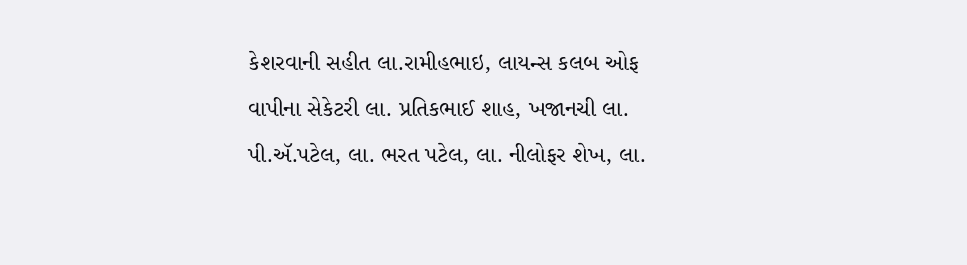કેશરવાની સહીત લા.રામીહભાઇ, લાયન્સ કલબ ઓફ વાપીના સેકેટરી લા. પ્રતિકભાઈ શાહ, ખજાનચી લા. પી.ઍ.પટેલ, લા. ભરત પટેલ, લા. નીલોફર શેખ, લા.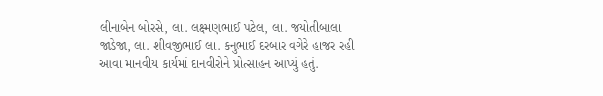લીનાબેન બોરસે, લા. લક્ષ્મણભાઈ પટેલ, લા. જયોતીબાલા જાડેજા, લા. શીવજીભાઈ લા. કનુભાઈ દરબાર વગેરે હાજર રહી આવા માનવીય કાર્યમાં દાનવીરોને પ્રોત્સાહન આપ્યું હતું.